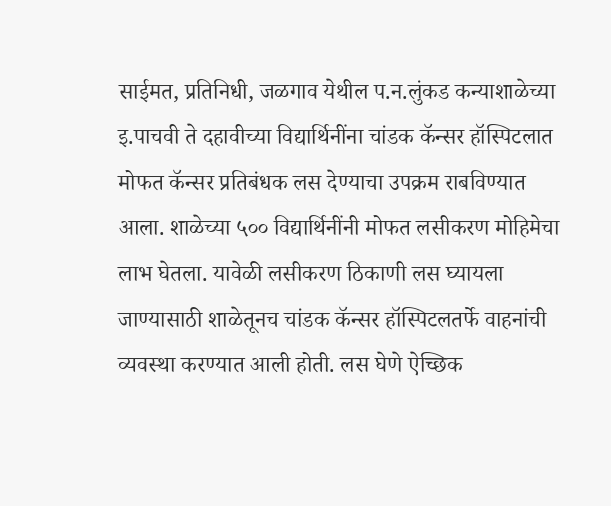साईमत, प्रतिनिधी, जळगाव येथील प.न.लुंकड कन्याशाळेच्या इ.पाचवी ते दहावीच्या विद्यार्थिनींना चांडक कॅन्सर हॉस्पिटलात मोफत कॅन्सर प्रतिबंधक लस देण्याचा उपक्रम राबविण्यात आला. शाळेच्या ५०० विद्यार्थिनींनी मोफत लसीकरण मोहिमेचा लाभ घेतला. यावेळी लसीकरण ठिकाणी लस घ्यायला जाण्यासाठी शाळेतूनच चांडक कॅन्सर हॉस्पिटलतर्फे वाहनांची व्यवस्था करण्यात आली होती. लस घेणे ऐच्छिक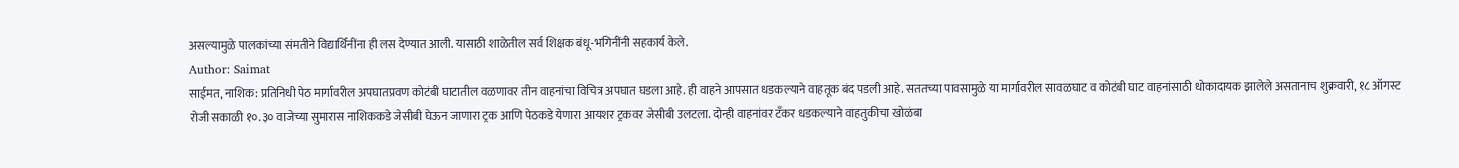असल्यामुळे पालकांच्या संमतीने विद्यार्थिनींना ही लस देण्यात आली. यासाठी शाळेतील सर्व शिक्षक बंधू-भगिनींनी सहकार्य केले.
Author: Saimat
साईमत, नाशिक: प्रतिनिधी पेठ मार्गावरील अपघातप्रवण कोटंबी घाटातील वळणावर तीन वाहनांचा विचित्र अपघात घडला आहे. ही वाहने आपसात धडकल्याने वाहतूक बंद पडली आहे. सततच्या पावसामुळे या मार्गावरील सावळघाट व कोटंबी घाट वाहनांसाठी धोकादायक झालेले असतानाच शुक्रवारी, १८ ऑगस्ट रोजी सकाळी १०.३० वाजेच्या सुमारास नाशिककडे जेसीबी घेऊन जाणारा ट्रक आणि पेठकडे येणारा आयशर ट्रकवर जेसीबी उलटला. दोन्ही वाहनांवर टँकर धडकल्याने वाहतुकीचा खोळंबा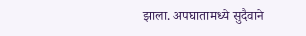झाला. अपघातामध्ये सुदैवाने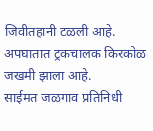जिवीतहानी टळली आहे. अपघातात ट्रकचालक किरकोळ जखमी झाला आहे.
साईमत जळगाव प्रतिनिधी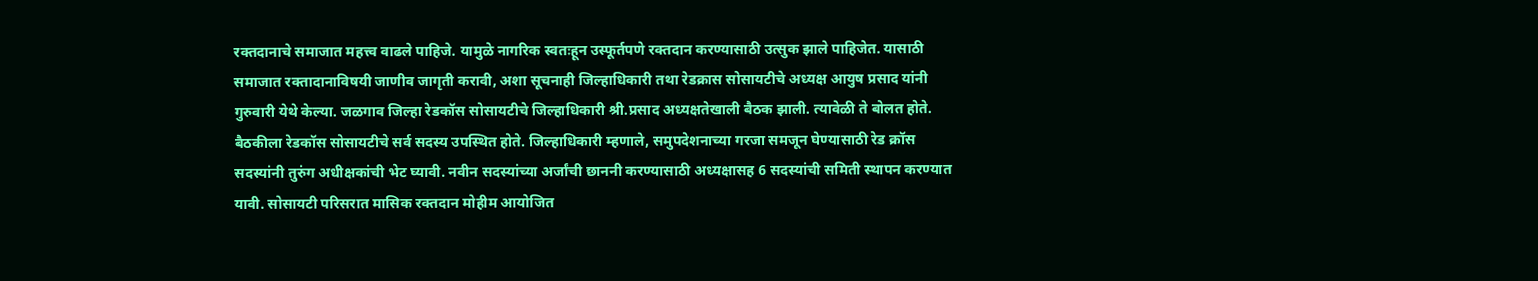रक्तदानाचे समाजात महत्त्व वाढले पाहिजे. यामुळे नागरिक स्वतःहून उस्फूर्तपणे रक्तदान करण्यासाठी उत्सुक झाले पाहिजेत. यासाठी समाजात रक्तादानाविषयी जाणीव जागृती करावी, अशा सूचनाही जिल्हाधिकारी तथा रेडक्रास सोसायटीचे अध्यक्ष आयुष प्रसाद यांनी गुरुवारी येथे केल्या. जळगाव जिल्हा रेडकॉस सोसायटीचे जिल्हाधिकारी श्री.प्रसाद अध्यक्षतेखाली बैठक झाली. त्यावेळी ते बोलत होते. बैठकीला रेडकॉस सोसायटीचे सर्व सदस्य उपस्थित होते. जिल्हाधिकारी म्हणाले, समुपदेशनाच्या गरजा समजून घेण्यासाठी रेड क्रॉस सदस्यांनी तुरुंग अधीक्षकांची भेट घ्यावी. नवीन सदस्यांच्या अर्जांची छाननी करण्यासाठी अध्यक्षासह 6 सदस्यांची समिती स्थापन करण्यात यावी. सोसायटी परिसरात मासिक रक्तदान मोहीम आयोजित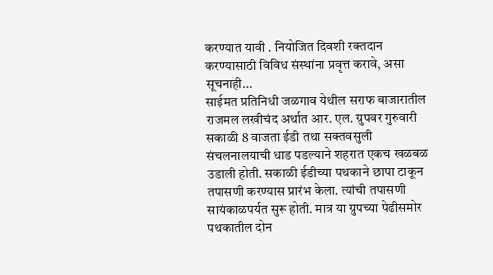करण्यात यावी . नियोजित दिवशी रक्तदान करण्यासाठी विविध संस्थांना प्रवृत्त करावे, असा सूचनाही…
साईमत प्रतिनिधी जळगाव येथील सराफ बाजारातील राजमल लखीचंद अर्थात आर. एल. ग्रुपवर गुरुवारी सकाळी 8 वाजता ईडी तथा सक्तवसुली संचलनालयाची धाड पडल्याने शहरात एकच खळबळ उडाली होती. सकाळी ईडीच्या पथकाने छापा टाकून तपासणी करण्यास प्रारंभ केला. त्यांची तपासणी सायंकाळपर्यत सुरू होती. मात्र या ग्रुपच्या पेढीसमोर पथकातील दोन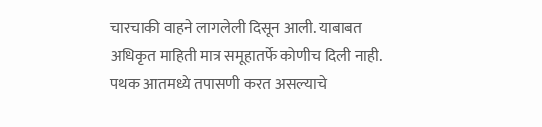चारचाकी वाहने लागलेली दिसून आली. याबाबत अधिकृत माहिती मात्र समूहातर्फे कोणीच दिली नाही. पथक आतमध्ये तपासणी करत असल्याचे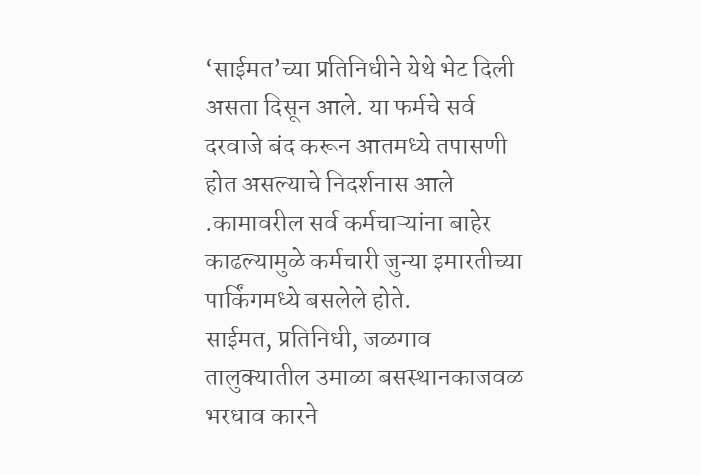‘साईमत’च्या प्रतिनिधीने येथे भेट दिली असता दिसून आले. या फर्मचे सर्व दरवाजे बंद करून आतमध्ये तपासणी होत असल्याचे निदर्शनास आले .कामावरील सर्व कर्मचाऱ्यांना बाहेर काढल्यामुळे कर्मचारी जुन्या इमारतीच्या पार्किंगमध्ये बसलेले होते.
साईमत, प्रतिनिधी, जळगाव तालुक्यातील उमाळा बसस्थानकाजवळ भरधाव कारने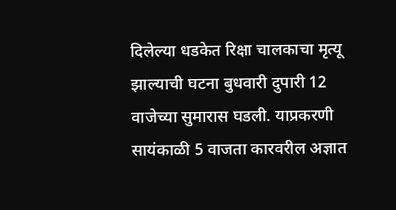दिलेल्या धडकेत रिक्षा चालकाचा मृत्यू झाल्याची घटना बुधवारी दुपारी 12 वाजेच्या सुमारास घडली. याप्रकरणी सायंकाळी 5 वाजता कारवरील अज्ञात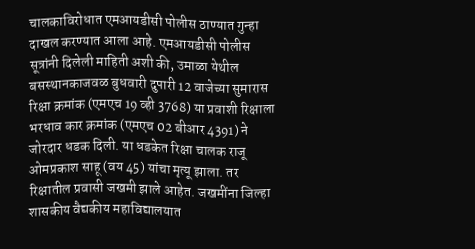चालकाविरोधात एमआयडीसी पोलीस ठाण्यात गुन्हा दाखल करण्यात आला आहे. एमआयडीसी पोलीस सूत्रांनी दिलेली माहिती अशी की, उमाळा येथील बसस्थानकाजवळ बुधवारी दुपारी 12 वाजेच्या सुमारास रिक्षा क्रमांक (एमएच 19 व्ही 3768) या प्रवाशी रिक्षाला भरधाव कार क्रमांक (एमएच 02 बीआर 4391) ने जोरदार धडक दिली. या धडकेत रिक्षा चालक राजू ओमप्रकाश साहू (वय 45) यांचा मृत्यू झाला. तर रिक्षातील प्रवासी जखमी झाले आहेत. जखमींना जिल्हा शासकीय वैद्यकीय महाविद्यालयात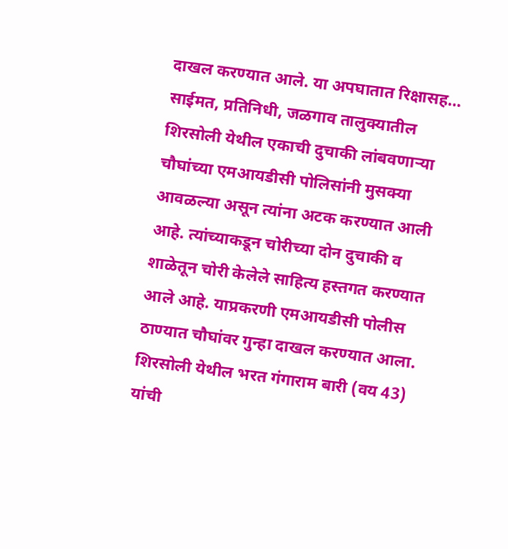दाखल करण्यात आले. या अपघातात रिक्षासह…
साईमत, प्रतिनिधी, जळगाव तालुक्यातील शिरसोली येथील एकाची दुचाकी लांबवणाऱ्या चौघांच्या एमआयडीसी पोलिसांनी मुसक्या आवळल्या असून त्यांना अटक करण्यात आली आहे. त्यांच्याकडून चोरीच्या दोन दुचाकी व शाळेतून चोरी केलेले साहित्य हस्तगत करण्यात आले आहे. याप्रकरणी एमआयडीसी पोलीस ठाण्यात चौघांवर गुन्हा दाखल करण्यात आला. शिरसोली येथील भरत गंगाराम बारी (वय 43) यांची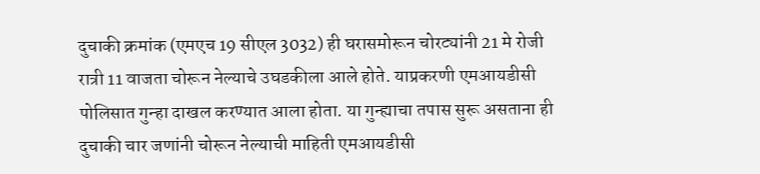दुचाकी क्रमांक (एमएच 19 सीएल 3032) ही घरासमोरून चोरट्यांनी 21 मे रोजी रात्री 11 वाजता चोरून नेल्याचे उघडकीला आले होते. याप्रकरणी एमआयडीसी पोलिसात गुन्हा दाखल करण्यात आला होता. या गुन्ह्याचा तपास सुरू असताना ही दुचाकी चार जणांनी चोरून नेल्याची माहिती एमआयडीसी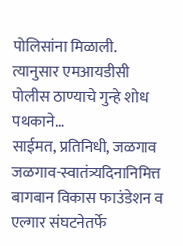पोलिसांना मिळाली. त्यानुसार एमआयडीसी पोलीस ठाण्याचे गुन्हे शोध पथकाने…
साईमत, प्रतिनिधी, जळगाव जळगाव-स्वातंत्र्यदिनानिमित्त बागबान विकास फाउंडेशन व एल्गार संघटनेतर्फे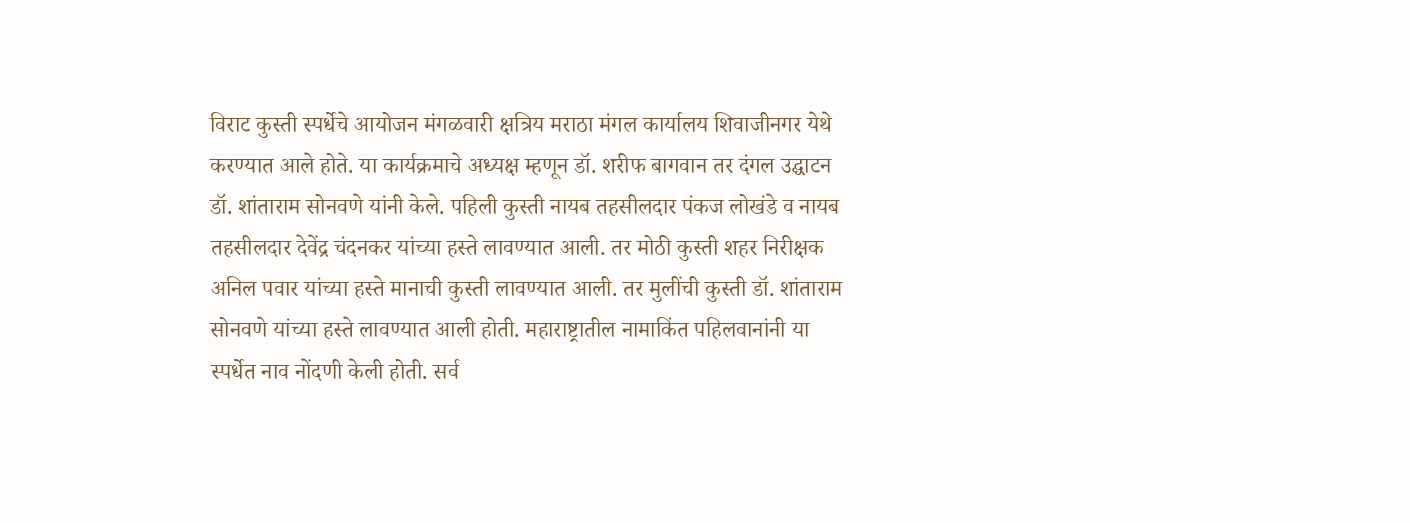विराट कुस्ती स्पर्धेचे आयोजन मंगळवारी क्षत्रिय मराठा मंगल कार्यालय शिवाजीनगर येथे करण्यात आले होते. या कार्यक्रमाचे अध्यक्ष म्हणून डॉ. शरीफ बागवान तर दंगल उद्घाटन डॉ. शांताराम सोनवणे यांनी केले. पहिली कुस्ती नायब तहसीलदार पंकज लोखंडे व नायब तहसीलदार देवेंद्र चंदनकर यांच्या हस्ते लावण्यात आली. तर मोठी कुस्ती शहर निरीक्षक अनिल पवार यांच्या हस्ते मानाची कुस्ती लावण्यात आली. तर मुलींची कुस्ती डॉ. शांताराम सोनवणे यांच्या हस्ते लावण्यात आली होती. महाराष्ट्रातील नामाकिंत पहिलवानांनी या स्पर्धेत नाव नोंदणी केली होती. सर्व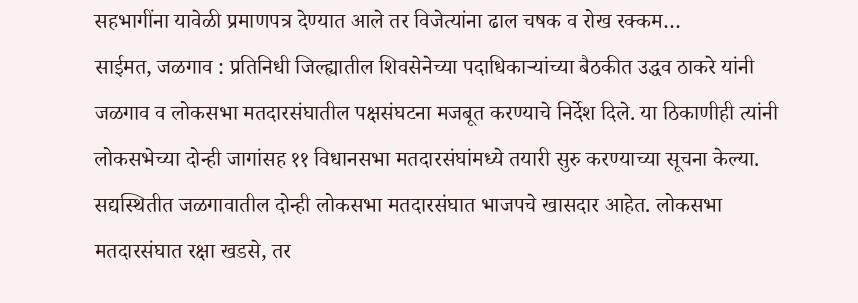सहभागींना यावेळी प्रमाणपत्र देण्यात आले तर विजेत्यांना ढाल चषक व रोख रक्कम…
साईमत, जळगाव : प्रतिनिधी जिल्ह्यातील शिवसेनेच्या पदाधिकाऱ्यांच्या बैठकीत उद्धव ठाकरे यांनी जळगाव व लोकसभा मतदारसंघातील पक्षसंघटना मजबूत करण्याचे निर्देश दिले. या ठिकाणीही त्यांनी लोकसभेच्या दोन्ही जागांसह ११ विधानसभा मतदारसंघांमध्ये तयारी सुरु करण्याच्या सूचना केल्या. सद्यस्थितीत जळगावातील दोन्ही लोकसभा मतदारसंघात भाजपचे खासदार आहेत. लोकसभा मतदारसंघात रक्षा खडसे, तर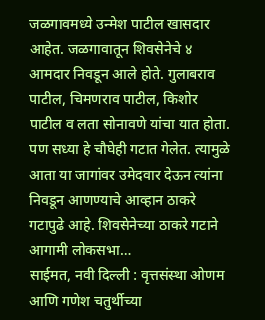जळगावमध्ये उन्मेश पाटील खासदार आहेत. जळगावातून शिवसेनेचे ४ आमदार निवडून आले होते. गुलाबराव पाटील, चिमणराव पाटील, किशोर पाटील व लता सोनावणे यांचा यात होता. पण सध्या हे चौघेही गटात गेलेत. त्यामुळे आता या जागांवर उमेदवार देऊन त्यांना निवडून आणण्याचे आव्हान ठाकरे गटापुढे आहे. शिवसेनेच्या ठाकरे गटाने आगामी लोकसभा…
साईमत, नवी दिल्ली : वृत्तसंस्था ओणम आणि गणेश चतुर्थीच्या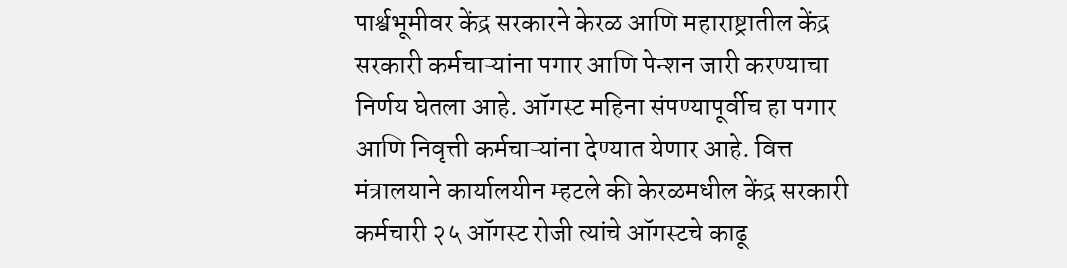पार्श्वभूमीवर केंद्र सरकारने केरळ आणि महाराष्ट्रातील केंद्र सरकारी कर्मचाऱ्यांना पगार आणि पेन्शन जारी करण्याचा निर्णय घेतला आहे. ऑगस्ट महिना संपण्यापूर्वीच हा पगार आणि निवृत्ती कर्मचाऱ्यांना देण्यात येणार आहे. वित्त मंत्रालयाने कार्यालयीन म्हटले की केरळमधील केंद्र सरकारी कर्मचारी २५ ऑगस्ट रोजी त्यांचे ऑगस्टचे काढू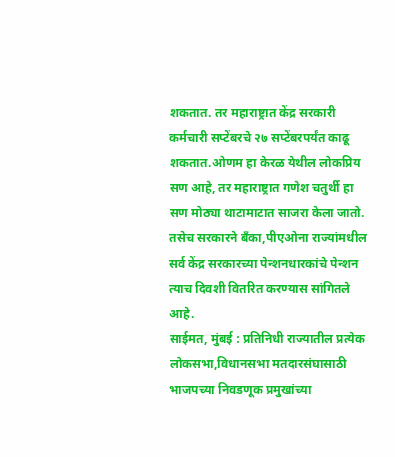शकतात. तर महाराष्ट्रात केंद्र सरकारी कर्मचारी सप्टेंबरचे २७ सप्टेंबरपर्यंत काढू शकतात.ओणम हा केरळ येथील लोकप्रिय सण आहे, तर महाराष्ट्रात गणेश चतुर्थी हा सण मोठ्या थाटामाटात साजरा केला जातो. तसेच सरकारने बँका,पीएओना राज्यांमधील सर्व केंद्र सरकारच्या पेन्शनधारकांचे पेन्शन त्याच दिवशी वितरित करण्यास सांगितले आहे.
साईमत, मुंबई : प्रतिनिधी राज्यातील प्रत्येक लोकसभा,विधानसभा मतदारसंघासाठी भाजपच्या निवडणूक प्रमुखांच्या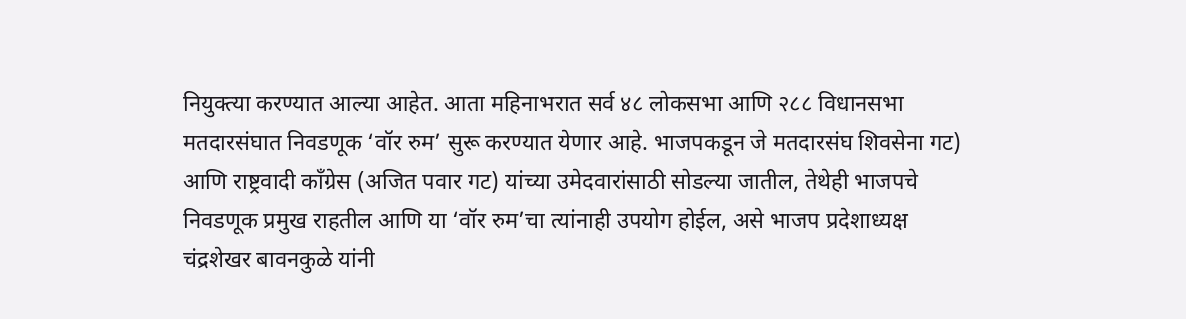नियुक्त्या करण्यात आल्या आहेत. आता महिनाभरात सर्व ४८ लोकसभा आणि २८८ विधानसभा मतदारसंघात निवडणूक ‘वॉर रुम’ सुरू करण्यात येणार आहे. भाजपकडून जे मतदारसंघ शिवसेना गट) आणि राष्ट्रवादी काँग्रेस (अजित पवार गट) यांच्या उमेदवारांसाठी सोडल्या जातील, तेथेही भाजपचे निवडणूक प्रमुख राहतील आणि या ‘वॉर रुम’चा त्यांनाही उपयोग होईल, असे भाजप प्रदेशाध्यक्ष चंद्रशेखर बावनकुळे यांनी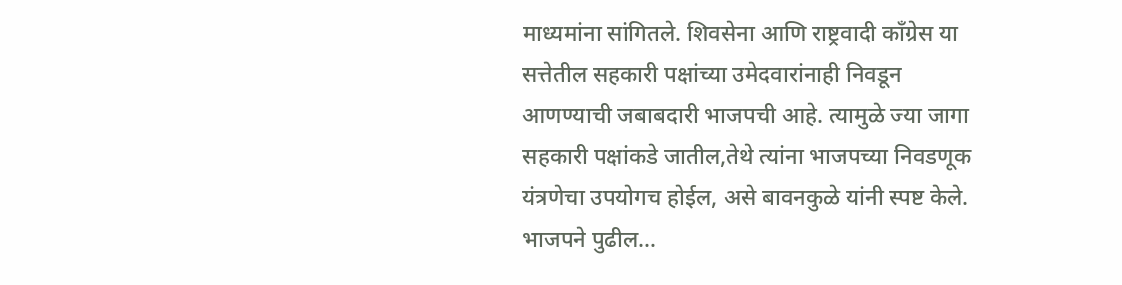माध्यमांना सांगितले. शिवसेना आणि राष्ट्रवादी काँग्रेस या सत्तेतील सहकारी पक्षांच्या उमेदवारांनाही निवडून आणण्याची जबाबदारी भाजपची आहे. त्यामुळे ज्या जागा सहकारी पक्षांकडे जातील,तेथे त्यांना भाजपच्या निवडणूक यंत्रणेचा उपयोगच होईल, असे बावनकुळे यांनी स्पष्ट केले. भाजपने पुढील…